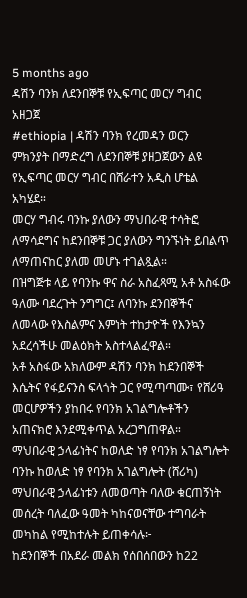5 months ago
ዳሽን ባንክ ለደንበኞቹ የኢፍጣር መርሃ ግብር አዘጋጀ
#ethiopia | ዳሽን ባንክ የረመዳን ወርን ምክንያት በማድረግ ለደንበኞቹ ያዘጋጀውን ልዩ የኢፍጣር መርሃ ግብር በሸራተን አዲስ ሆቴል አካሄደ።
መርሃ ግብሩ ባንኩ ያለውን ማህበራዊ ተሳትፎ ለማሳደግና ከደንበኞቹ ጋር ያለውን ግንኙነት ይበልጥ ለማጠናከር ያለመ መሆኑ ተገልጿል።
በዝግጅቱ ላይ የባንኩ ዋና ስራ አስፈጻሚ አቶ አስፋው ዓለሙ ባደረጉት ንግግር፤ ለባንኩ ደንበኞችና ለመላው የእስልምና እምነት ተከታዮች የእንኳን አደረሳችሁ መልዕክት አስተላልፈዋል።
አቶ አስፋው አክለውም ዳሽን ባንክ ከደንበኞች እሴትና የፋይናንስ ፍላጎት ጋር የሚጣጣሙ፣ የሸሪዓ መርሆዎችን ያከበሩ የባንክ አገልግሎቶችን አጠናክሮ እንደሚቀጥል አረጋግጠዋል።
ማህበራዊ ኃላፊነትና ከወለድ ነፃ የባንክ አገልግሎት
ባንኩ ከወለድ ነፃ የባንክ አገልግሎት (ሸሪካ) ማህበራዊ ኃላፊነቱን ለመወጣት ባለው ቁርጠኝነት መሰረት ባለፈው ዓመት ካከናወናቸው ተግባራት መካከል የሚከተሉት ይጠቀሳሉ፦
ከደንበኞች በአደራ መልክ የሰበሰበውን ከ22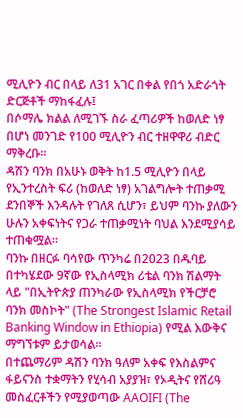ሚሊዮን ብር በላይ ለ31 አገር በቀል የበጎ አድራጎት ድርጅቶች ማከፋፈሉ፤
በሶማሌ ክልል ለሚገኙ ስራ ፈጣሪዎች ከወለድ ነፃ በሆነ መንገድ የ100 ሚሊዮን ብር ተዘዋዋሪ ብድር ማቅረቡ።
ዳሽን ባንክ በአሁኑ ወቅት ከ1.5 ሚሊዮን በላይ የኢንተረስት ፍሪ (ከወለድ ነፃ) አገልግሎት ተጠቃሚ ደንበኞች እንዳሉት የገለጸ ሲሆን፣ ይህም ባንኩ ያለውን ሁሉን አቀፍነትና የጋራ ተጠቃሚነት ባህል እንደሚያሳይ ተጠቁሟል።
ባንኩ በዘርፉ ባሳየው ጥንካሬ በ2023 በዱባይ በተካሄደው 9ኛው የኢስላሚክ ሪቴል ባንክ ሽልማት ላይ "በኢትዮጵያ ጠንካራው የኢስላሚክ የችርቻሮ ባንክ መስኮት" (The Strongest Islamic Retail Banking Window in Ethiopia) የሚል እውቅና ማግኘቱም ይታወሳል።
በተጨማሪም ዳሽን ባንክ ዓለም አቀፍ የእስልምና ፋይናንስ ተቋማትን የሂሳብ አያያዝ፣ የኦዲትና የሸሪዓ መስፈርቶችን የሚያወጣው AAOIFI (The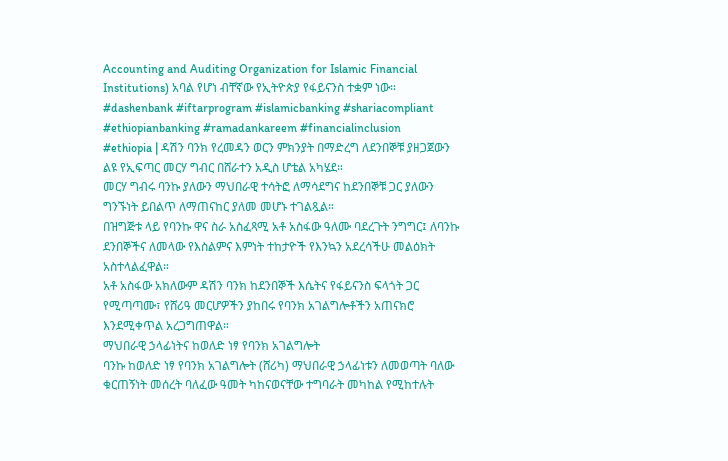Accounting and Auditing Organization for Islamic Financial Institutions) አባል የሆነ ብቸኛው የኢትዮጵያ የፋይናንስ ተቋም ነው።
#dashenbank #iftarprogram #islamicbanking #shariacompliant #ethiopianbanking #ramadankareem #financialinclusion
#ethiopia | ዳሽን ባንክ የረመዳን ወርን ምክንያት በማድረግ ለደንበኞቹ ያዘጋጀውን ልዩ የኢፍጣር መርሃ ግብር በሸራተን አዲስ ሆቴል አካሄደ።
መርሃ ግብሩ ባንኩ ያለውን ማህበራዊ ተሳትፎ ለማሳደግና ከደንበኞቹ ጋር ያለውን ግንኙነት ይበልጥ ለማጠናከር ያለመ መሆኑ ተገልጿል።
በዝግጅቱ ላይ የባንኩ ዋና ስራ አስፈጻሚ አቶ አስፋው ዓለሙ ባደረጉት ንግግር፤ ለባንኩ ደንበኞችና ለመላው የእስልምና እምነት ተከታዮች የእንኳን አደረሳችሁ መልዕክት አስተላልፈዋል።
አቶ አስፋው አክለውም ዳሽን ባንክ ከደንበኞች እሴትና የፋይናንስ ፍላጎት ጋር የሚጣጣሙ፣ የሸሪዓ መርሆዎችን ያከበሩ የባንክ አገልግሎቶችን አጠናክሮ እንደሚቀጥል አረጋግጠዋል።
ማህበራዊ ኃላፊነትና ከወለድ ነፃ የባንክ አገልግሎት
ባንኩ ከወለድ ነፃ የባንክ አገልግሎት (ሸሪካ) ማህበራዊ ኃላፊነቱን ለመወጣት ባለው ቁርጠኝነት መሰረት ባለፈው ዓመት ካከናወናቸው ተግባራት መካከል የሚከተሉት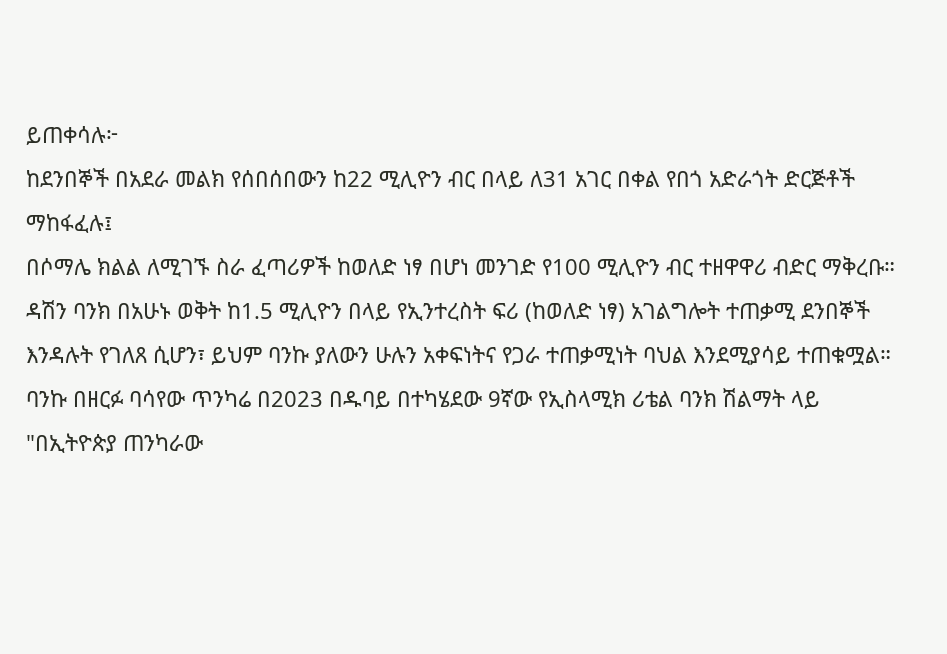ይጠቀሳሉ፦
ከደንበኞች በአደራ መልክ የሰበሰበውን ከ22 ሚሊዮን ብር በላይ ለ31 አገር በቀል የበጎ አድራጎት ድርጅቶች ማከፋፈሉ፤
በሶማሌ ክልል ለሚገኙ ስራ ፈጣሪዎች ከወለድ ነፃ በሆነ መንገድ የ100 ሚሊዮን ብር ተዘዋዋሪ ብድር ማቅረቡ።
ዳሽን ባንክ በአሁኑ ወቅት ከ1.5 ሚሊዮን በላይ የኢንተረስት ፍሪ (ከወለድ ነፃ) አገልግሎት ተጠቃሚ ደንበኞች እንዳሉት የገለጸ ሲሆን፣ ይህም ባንኩ ያለውን ሁሉን አቀፍነትና የጋራ ተጠቃሚነት ባህል እንደሚያሳይ ተጠቁሟል።
ባንኩ በዘርፉ ባሳየው ጥንካሬ በ2023 በዱባይ በተካሄደው 9ኛው የኢስላሚክ ሪቴል ባንክ ሽልማት ላይ "በኢትዮጵያ ጠንካራው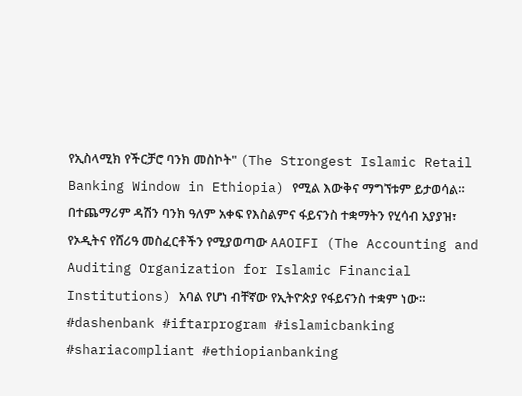የኢስላሚክ የችርቻሮ ባንክ መስኮት" (The Strongest Islamic Retail Banking Window in Ethiopia) የሚል እውቅና ማግኘቱም ይታወሳል።
በተጨማሪም ዳሽን ባንክ ዓለም አቀፍ የእስልምና ፋይናንስ ተቋማትን የሂሳብ አያያዝ፣ የኦዲትና የሸሪዓ መስፈርቶችን የሚያወጣው AAOIFI (The Accounting and Auditing Organization for Islamic Financial Institutions) አባል የሆነ ብቸኛው የኢትዮጵያ የፋይናንስ ተቋም ነው።
#dashenbank #iftarprogram #islamicbanking #shariacompliant #ethiopianbanking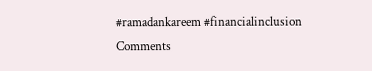#ramadankareem #financialinclusion
Comments